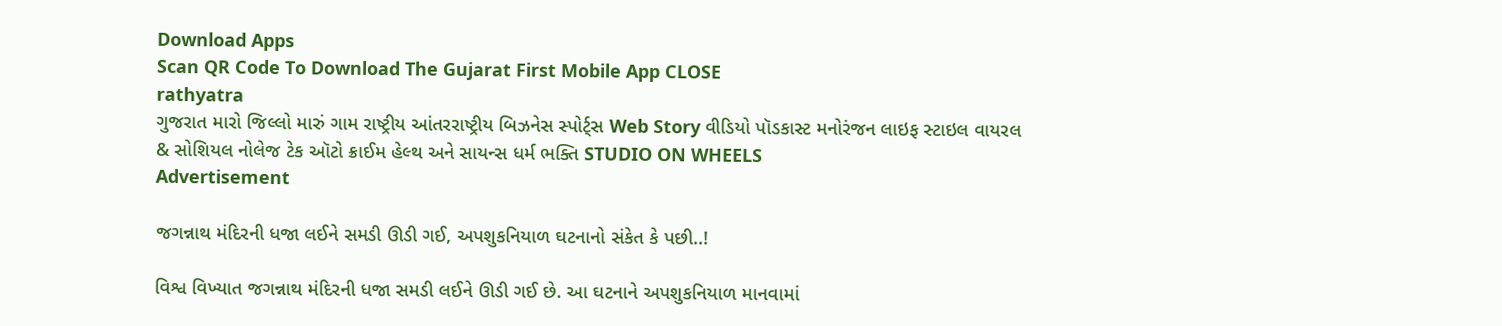Download Apps
Scan QR Code To Download The Gujarat First Mobile App CLOSE
rathyatra
ગુજરાત મારો જિલ્લો મારું ગામ રાષ્ટ્રીય આંતરરાષ્ટ્રીય બિઝનેસ સ્પોર્ટ્સ Web Story વીડિયો પૉડકાસ્ટ મનોરંજન લાઇફ સ્ટાઇલ વાયરલ & સોશિયલ નોલેજ ટેક ઑટો ક્રાઈમ હેલ્થ અને સાયન્સ ધર્મ ભક્તિ STUDIO ON WHEELS
Advertisement

જગન્નાથ મંદિરની ધજા લઈને સમડી ઊડી ગઈ, અપશુકનિયાળ ઘટનાનો સંકેત કે પછી..!

વિશ્વ વિખ્યાત જગન્નાથ મંદિરની ધજા સમડી લઈને ઊડી ગઈ છે. આ ઘટનાને અપશુકનિયાળ માનવામાં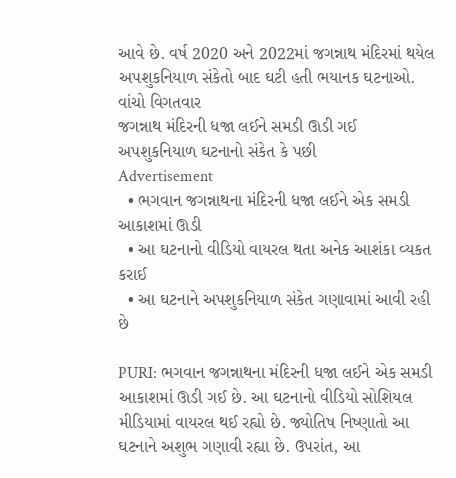આવે છે. વર્ષ 2020 અને 2022માં જગન્નાથ મંદિરમાં થયેલ અપશુકનિયાળ સંકેતો બાદ ઘટી હતી ભયાનક ઘટનાઓ. વાંચો વિગતવાર
જગન્નાથ મંદિરની ધજા લઈને સમડી ઊડી ગઈ  અપશુકનિયાળ ઘટનાનો સંકેત કે પછી
Advertisement
  • ભગવાન જગન્નાથના મંદિરની ધજા લઈને એક સમડી આકાશમાં ઊડી
  • આ ઘટનાનો વીડિયો વાયરલ થતા અનેક આશંકા વ્યકત કરાઈ
  • આ ઘટનાને અપશુકનિયાળ સંકેત ગણાવામાં આવી રહી છે

PURI: ભગવાન જગન્નાથના મંદિરની ધજા લઈને એક સમડી આકાશમાં ઊડી ગઈ છે. આ ઘટનાનો વીડિયો સોશિયલ મીડિયામાં વાયરલ થઈ રહ્યો છે. જ્યોતિષ નિષ્ણાતો આ ઘટનાને અશુભ ગણાવી રહ્યા છે. ઉપરાંત, આ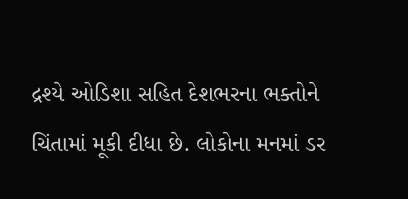દ્રશ્યે ઓડિશા સહિત દેશભરના ભક્તોને ચિંતામાં મૂકી દીધા છે. લોકોના મનમાં ડર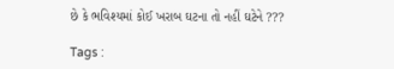છે કે ભવિશ્યમાં કોઈ ખરાબ ઘટના તો નહીં ઘટેને ???

Tags :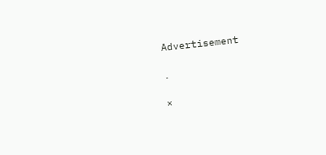Advertisement

.

×